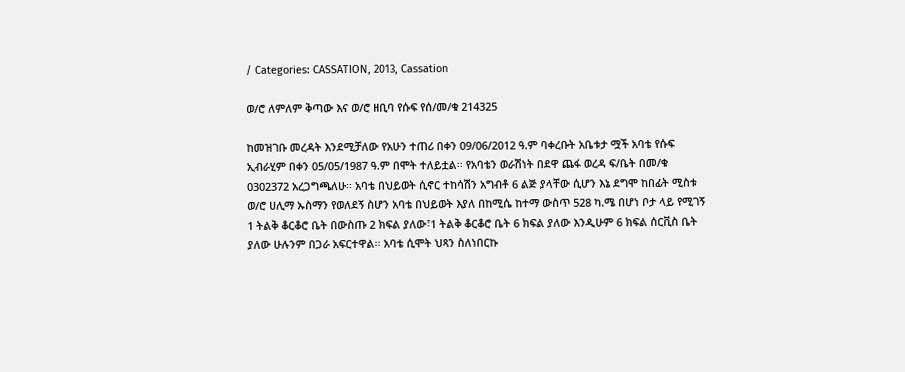/ Categories: CASSATION, 2013, Cassation

ወ/ሮ ለምለም ቅጣው እና ወ/ሮ ዘቢባ የሱፍ የሰ/መ/ቁ 214325

ከመዝገቡ መረዳት እንደሚቻለው የአሁን ተጠሪ በቀን 09/06/2012 ዓ.ም ባቀረቡት አቤቱታ ሟች አባቴ የሱፍ ኢብራሂም በቀን 05/05/1987 ዓ.ም በሞት ተለይቷል፡፡ የአባቴን ወራሽነት በደዋ ጨፋ ወረዳ ፍ/ቤት በመ/ቁ 0302372 አረጋግጫለሁ፡፡ አባቴ በህይወት ሲኖር ተከሳሽን አግብቶ 6 ልጅ ያላቸው ሲሆን እኔ ደግሞ ከበፊት ሚስቱ ወ/ሮ ሀሊማ ኡስማን የወለደኝ ስሆን አባቴ በህይወት እያለ በከሚሴ ከተማ ውስጥ 528 ካ.ሜ በሆነ ቦታ ላይ የሚገኝ 1 ትልቅ ቆርቆሮ ቤት በውስጡ 2 ክፍል ያለው፣1 ትልቅ ቆርቆሮ ቤት 6 ክፍል ያለው እንዲሁም 6 ክፍል ሰርቪስ ቤት ያለው ሁሉንም በጋራ አፍርተዋል፡፡ አባቴ ሲሞት ህጻን ስለነበርኩ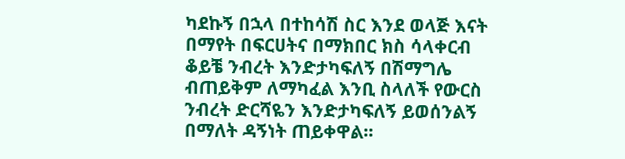ካደኩኝ በኋላ በተከሳሽ ስር እንደ ወላጅ እናት በማየት በፍርሀትና በማክበር ክስ ሳላቀርብ ቆይቼ ንብረት እንድታካፍለኝ በሽማግሌ ብጠይቅም ለማካፈል እንቢ ስላለች የውርስ ንብረት ድርሻዬን እንድታካፍለኝ ይወሰንልኝ በማለት ዳኝነት ጠይቀዋል፡፡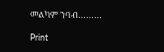መልካም ንባብ………

Print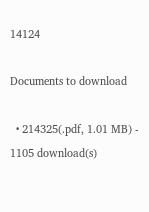14124

Documents to download

  • 214325(.pdf, 1.01 MB) - 1105 download(s)